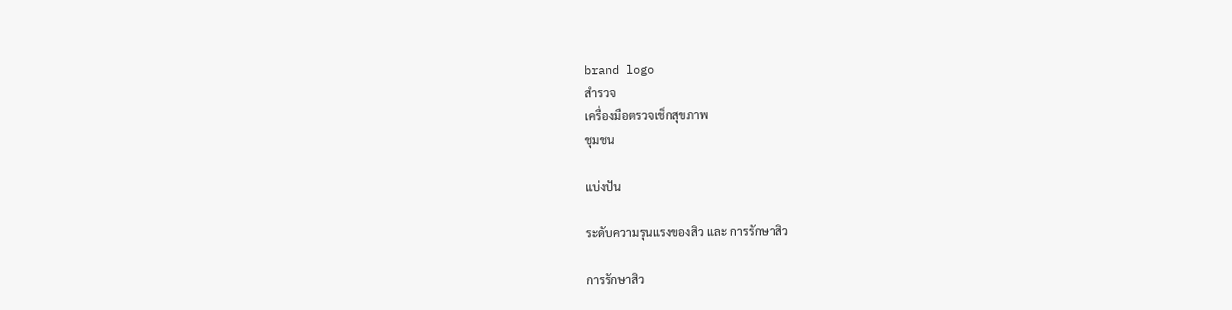brand logo
สำรวจ
เครื่องมือตรวจเช็กสุขภาพ
ชุมชน

แบ่งปัน

ระดับความรุนแรงของสิว และ การรักษาสิว

การรักษาสิว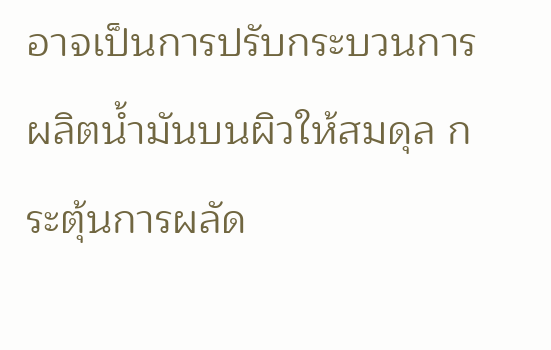อาจเป็นการปรับกระบวนการผลิตน้ำมันบนผิวให้สมดุล กระตุ้นการผลัด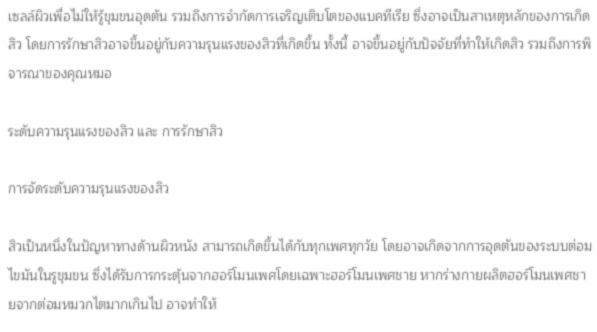เซลล์ผิวเพื่อไม่ให้รู้ขุมขนอุดตัน รวมถึงการจำกัดการเจริญเติบโตของแบคทีเรีย ซึ่งอาจเป็นสาเหตุหลักของการเกิดสิว โดยการรักษาสิวอาจขึ้นอยู่กับความรุนแรงของสิวที่เกิดขึ้น ทั้งนี้ อาจขึ้นอยู่กับปัจจัยที่ทำให้เกิดสิว รวมถึงการพิจารณาของคุณหมอ

ระดับความรุนแรงของสิว และ การรักษาสิว

การจัดระดับความรุนแรงของสิว

สิวเป็นหนึ่งในปัญหาทางด้านผิวหนัง สามารถเกิดขึ้นได้กับทุกเพศทุกวัย โดยอาจเกิดจากการอุดตันของระบบต่อมไขมันในรูขุมขน ซึ่งได้รับการกระตุ้นจากฮอร์โมนเพศโดยเฉพาะฮอร์โมนเพศชาย หากร่างกายผลิตฮอร์โมนเพศชายจากต่อมหมวกไตมากเกินไป อาจทำให้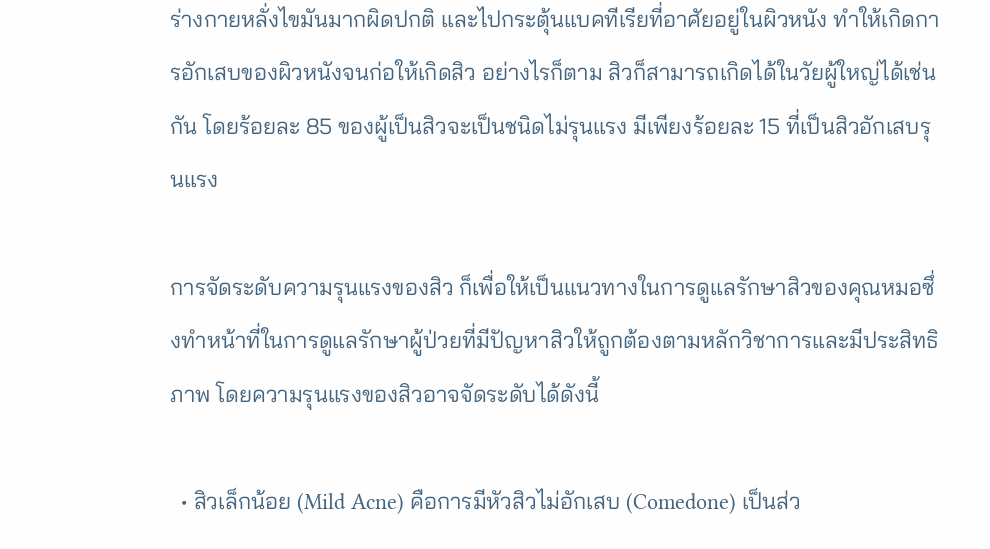ร่างกายหลั่งไขมันมากผิดปกติ และไปกระตุ้นแบคทีเรียที่อาศัยอยู่ในผิวหนัง ทำให้เกิดการอักเสบของผิวหนังจนก่อให้เกิดสิว อย่างไรก็ตาม สิวก็สามารถเกิดได้ในวัยผู้ใหญ่ได้เช่นกัน โดยร้อยละ 85 ของผู้เป็นสิวจะเป็นชนิดไม่รุนแรง มีเพียงร้อยละ 15 ที่เป็นสิวอักเสบรุนแรง

การจัดระดับความรุนแรงของสิว ก็เพื่อให้เป็นแนวทางในการดูแลรักษาสิวของคุณหมอซึ่งทำหน้าที่ในการดูแลรักษาผู้ป่วยที่มีปัญหาสิวให้ถูกต้องตามหลักวิชาการและมีประสิทธิภาพ โดยความรุนแรงของสิวอาจจัดระดับได้ดังนี้

  • สิวเล็กน้อย (Mild Acne) คือการมีหัวสิวไม่อักเสบ (Comedone) เป็นส่ว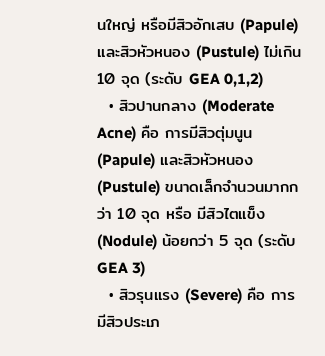นใหญ่ หรือมีสิวอักเสบ (Papule) และสิวหัวหนอง (Pustule) ไม่เกิน 10 จุด (ระดับ GEA 0,1,2)
  • สิวปานกลาง (Moderate Acne) คือ การมีสิวตุ่มนูน (Papule) และสิวหัวหนอง (Pustule) ขนาดเล็กจำนวนมากกว่า 10 จุด หรือ มีสิวไตแข็ง (Nodule) น้อยกว่า 5 จุด (ระดับ GEA 3)
  • สิวรุนแรง (Severe) คือ การมีสิวประเภ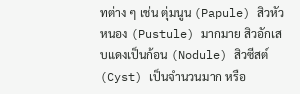ทต่าง ๆ เช่น ตุ่มนูน (Papule) สิวหัวหนอง (Pustule) มากมาย สิวอักเสบแดงเป็นก้อน (Nodule) สิวซีสต์ (Cyst) เป็นจำนวนมาก หรือ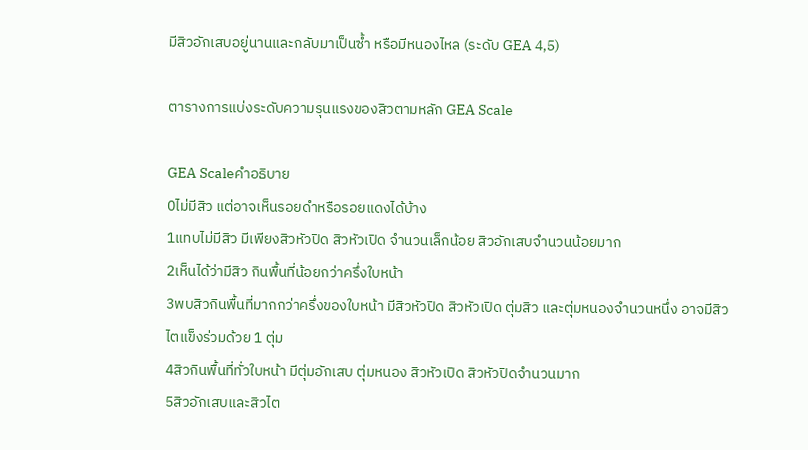มีสิวอักเสบอยู่นานและกลับมาเป็นซ้ำ หรือมีหนองไหล (ระดับ GEA 4,5)

ตารางการแบ่งระดับความรุนแรงของสิวตามหลัก GEA Scale

GEA Scaleคำอธิบาย
0ไม่มีสิว แต่อาจเห็นรอยดำหรือรอยแดงได้บ้าง
1แทบไม่มีสิว มีเพียงสิวหัวปิด สิวหัวเปิด จำนวนเล็กน้อย สิวอักเสบจำนวนน้อยมาก
2เห็นได้ว่ามีสิว กินพื้นที่น้อยกว่าครึ่งใบหน้า
3พบสิวกินพื้นที่มากกว่าครึ่งของใบหน้า มีสิวหัวปิด สิวหัวเปิด ตุ่มสิว และตุ่มหนองจำนวนหนึ่ง อาจมีสิวไตแข็งร่วมด้วย 1 ตุ่ม
4สิวกินพื้นที่ทั่วใบหน้า มีตุ่มอักเสบ ตุ่มหนอง สิวหัวเปิด สิวหัวปิดจำนวนมาก
5สิวอักเสบและสิวไต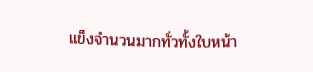แข็งจำนวนมากทั่วทั้งใบหน้า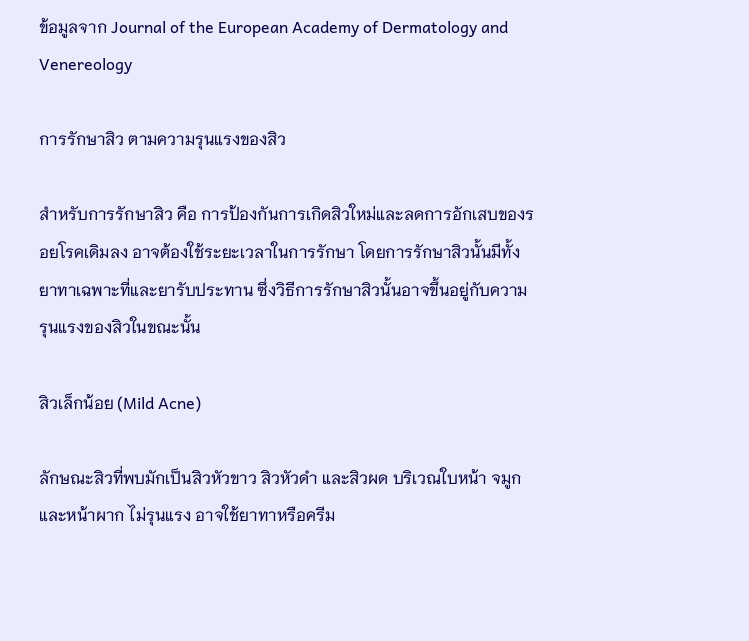ข้อมูลจาก Journal of the European Academy of Dermatology and Venereology

การรักษาสิว ตามความรุนแรงของสิว

สำหรับการรักษาสิว คือ การป้องกันการเกิดสิวใหม่และลดการอักเสบของรอยโรคเดิมลง อาจต้องใช้ระยะเวลาในการรักษา โดยการรักษาสิวนั้นมีทั้งยาทาเฉพาะที่และยารับประทาน ซึ่งวิธีการรักษาสิวนั้นอาจขึ้นอยู่กับความรุนแรงของสิวในขณะนั้น

สิวเล็กน้อย (Mild Acne)

ลักษณะสิวที่พบมักเป็นสิวหัวขาว สิวหัวดำ และสิวผด บริเวณใบหน้า จมูกและหน้าผาก ไม่รุนแรง อาจใช้ยาทาหรือครีม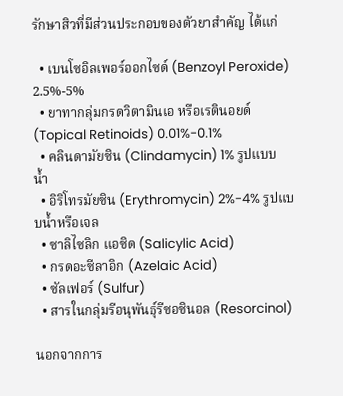รักษาสิวที่มีส่วนประกอบของตัวยาสำคัญ ได้แก่

  • เบนโซอิลเพอร์ออกไซด์ (Benzoyl Peroxide) 2.5%-5%
  • ยาทากลุ่มกรดวิตามินเอ หรือเรตินอยด์ (Topical Retinoids) 0.01%-0.1%
  • คลินดามัยซิน (Clindamycin) 1% รูปแบบน้ำ
  • อิริโทรมัยซิน (Erythromycin) 2%-4% รูปแบบน้ำหรือเจล
  • ซาลิไซลิก แอซิด (Salicylic Acid)
  • กรดอะซีลาอิก (Azelaic Acid)
  • ซัลเฟอร์ (Sulfur)
  • สารในกลุ่มรีอนุพันธุ์รีซอซินอล (Resorcinol)

นอกจากการ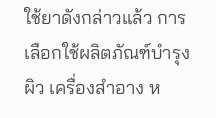ใช้ยาดังกล่าวแล้ว การเลือกใช้ผลิตภัณฑ์บำรุงผิว เครื่องสำอาง ห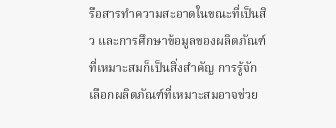รือสารทำความสะอาดในขณะที่เป็นสิว และการศึกษาข้อมูลของผลิตภัณฑ์ที่เหมาะสมก็เป็นสิ่งสำคัญ การรู้จักเลือกผลิตภัณฑ์ที่เหมาะสมอาจช่วย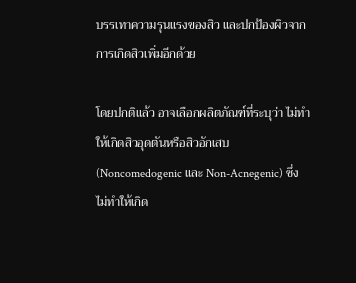บรรเทาความรุนแรงของสิว และปกป้องผิวจากการเกิดสิวเพิ่มอีกด้วย

โดยปกติแล้ว อาจเลือกผลิตภัณฑ์ที่ระบุว่า ไม่ทำให้เกิดสิวอุดตันหรือสิวอักเสบ (Noncomedogenic และ Non-Acnegenic) ซึ่งไม่ทำให้เกิด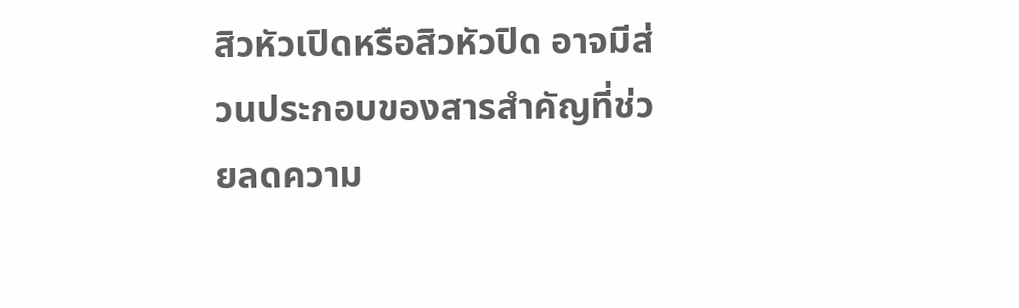สิวหัวเปิดหรือสิวหัวปิด อาจมีส่วนประกอบของสารสำคัญที่ช่วยลดความ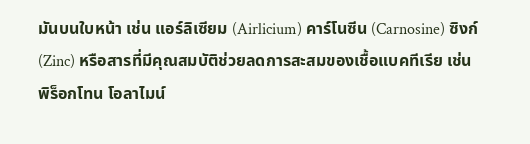มันบนใบหน้า เช่น แอร์ลิเซียม (Airlicium) คาร์โนซีน (Carnosine) ซิงก์ (Zinc) หรือสารที่มีคุณสมบัติช่วยลดการสะสมของเชื้อแบคทีเรีย เช่น พิร็อกโทน โอลาไมน์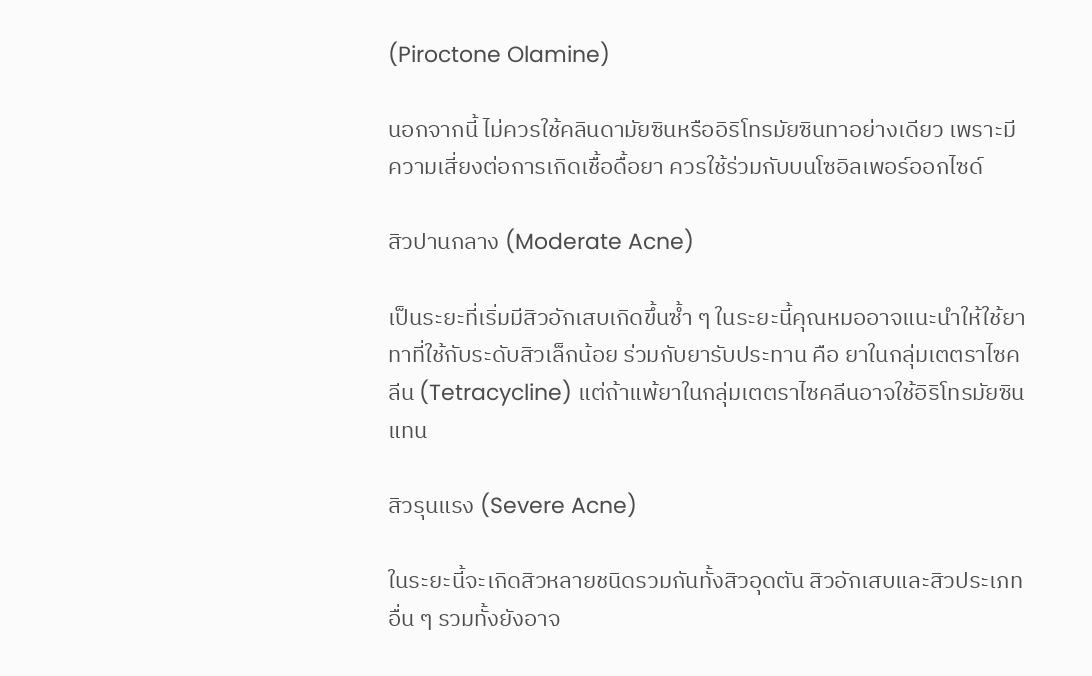(Piroctone Olamine)

นอกจากนี้ ไม่ควรใช้คลินดามัยซินหรืออิริโทรมัยซินทาอย่างเดียว เพราะมีความเสี่ยงต่อการเกิดเชื้อดื้อยา ควรใช้ร่วมกับบนโซอิลเพอร์ออกไซด์

สิวปานกลาง (Moderate Acne)

เป็นระยะที่เริ่มมีสิวอักเสบเกิดขึ้นซ้ำ ๆ ในระยะนี้คุณหมออาจแนะนำให้ใช้ยาทาที่ใช้กับระดับสิวเล็กน้อย ร่วมกับยารับประทาน คือ ยาในกลุ่มเตตราไซคลีน (Tetracycline) แต่ถ้าแพ้ยาในกลุ่มเตตราไซคลีนอาจใช้อิริโทรมัยซินแทน

สิวรุนแรง (Severe Acne)

ในระยะนี้จะเกิดสิวหลายชนิดรวมกันทั้งสิวอุดตัน สิวอักเสบและสิวประเภทอื่น ๆ รวมทั้งยังอาจ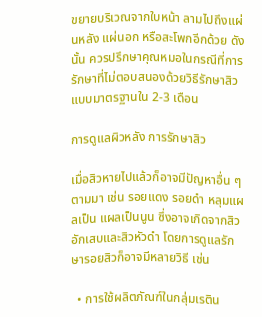ขยายบริเวณจากใบหน้า ลามไปถึงแผ่นหลัง แผ่นอก หรือสะโพกอีกด้วย ดังนั้น ควรปรึกษาคุณหมอในกรณีที่การรักษาที่ไม่ตอบสนองด้วยวิธีรักษาสิวแบบมาตรฐานใน 2-3 เดือน

การดูแลผิวหลัง การรักษาสิว

เมื่อสิวหายไปแล้วก็อาจมีปัญหาอื่น ๆ ตามมา เช่น รอยแดง รอยดำ หลุมแผลเป็น แผลเป็นนูน ซึ่งอาจเกิดจากสิวอักเสบและสิวหัวดำ โดยการดูแลรักษารอยสิวก็อาจมีหลายวิธี เช่น

  • การใช้ผลิตภัณฑ์ในกลุ่มเรติน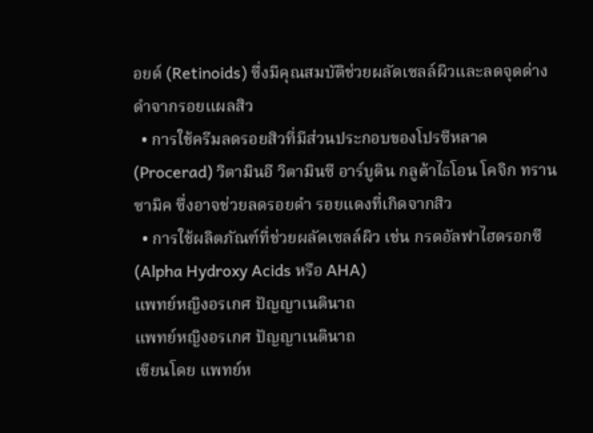อยด์ (Retinoids) ซึ่งมีคุณสมบัติช่วยผลัดเซลล์ผิวและลดจุดด่างดำจากรอยแผลสิว
  • การใช้ครีมลดรอยสิวที่มีส่วนประกอบของโปรซีหลาด (Procerad) วิตามินอี วิตามินซี อาร์บูติน กลูต้าไธโอน โคจิก ทรานซามิค ซึ่งอาจช่วยลดรอยดำ รอยแดงที่เกิดจากสิว
  • การใช้ผลิตภัณฑ์ที่ช่วยผลัดเซลล์ผิว เช่น กรดอัลฟาไฮดรอกซี (Alpha Hydroxy Acids หรือ AHA)
แพทย์หญิงอรเกศ ปัญญาเนตินาถ
แพทย์หญิงอรเกศ ปัญญาเนตินาถ
เขียนโดย แพทย์ห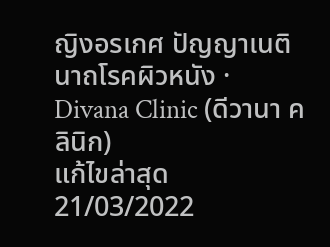ญิงอรเกศ ปัญญาเนตินาถโรคผิวหนัง · Divana Clinic (ดีวานา คลินิก)
แก้ไขล่าสุด 21/03/2022